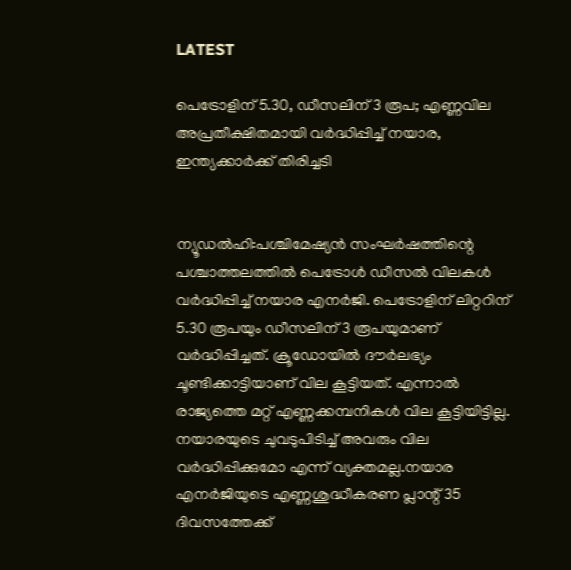LATEST

പെട്രോളിന് 5.30, ഡീസലിന് 3 രൂപ; എണ്ണവില അപ്രതീക്ഷിതമായി വർദ്ധിപ്പിച്ച് നയാര, ഇന്ത്യക്കാർക്ക് തിരിച്ചടി


ന്യൂഡൽഹി:പശ്ചിമേഷ്യൻ സംഘർഷത്തിന്റെ പശ്ചാത്തലത്തിൽ പെട്രോൾ ഡീസൽ വിലകൾ വർദ്ധിപ്പിച്ച് നയാര എനർജി. പെട്രോളിന് ലിറ്ററിന് 5.30 രൂപയും ഡീസലിന് 3 രൂപയുമാണ് വർദ്ധിപ്പിച്ചത്. ക്രൂഡോയിൽ ദൗർലഭ്യം ചൂണ്ടിക്കാട്ടിയാണ് വില കൂട്ടിയത്. എന്നാൽ രാജ്യത്തെ മറ്റ് എണ്ണക്കമ്പനികൾ വില കൂട്ടിയിട്ടില്ല. നയാരയുടെ ചുവടുപിടിച്ച് അവരും വില വർദ്ധിപ്പിക്കുമോ എന്ന് വ്യക്തമല്ല.നയാര എനർജിയുടെ എണ്ണശുദ്ധീകരണ പ്ലാന്റ് 35 ദിവസത്തേക്ക്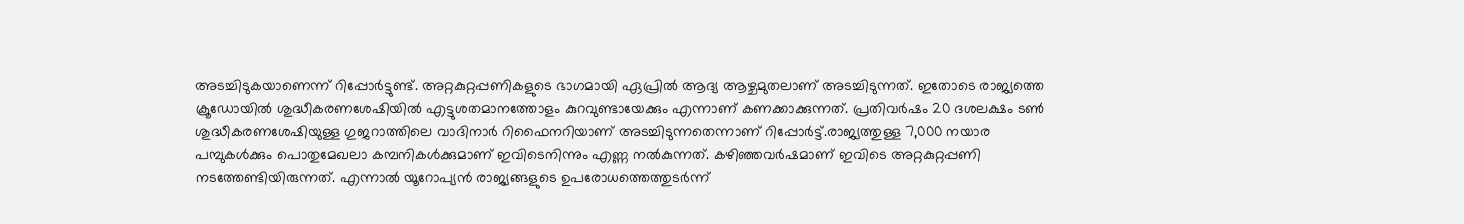അടച്ചിടുകയാണെന്ന് റിപ്പോർട്ടുണ്ട്. അറ്റകുറ്റപ്പണികളുടെ ഭാഗമായി ഏപ്രിൽ ആദ്യ ആഴ്ചമുതലാണ് അടച്ചിടുന്നത്. ഇതോടെ രാജ്യത്തെ ക്രൂഡോയിൽ ശുദ്ധീകരണശേഷിയിൽ എട്ടുശതമാനത്തോളം കുറവുണ്ടായേക്കും എന്നാണ് കണക്കാക്കുന്നത്. പ്രതിവർഷം 20 ദശലക്ഷം ടൺ ശുദ്ധീകരണശേഷിയുള്ള ഗുജറാത്തിലെ വാദിനാർ റിഫൈനറിയാണ് അടച്ചിടുന്നതെന്നാണ് റിപ്പോർട്ട്.രാജ്യത്തുള്ള 7,000 നയാര പമ്പുകൾക്കും പൊതുമേഖലാ കമ്പനികൾക്കുമാണ് ഇവിടെനിന്നും എണ്ണ നൽകുന്നത്. കഴിഞ്ഞവർഷമാണ് ഇവിടെ അറ്റകുറ്റപ്പണി നടത്തേണ്ടിയിരുന്നത്. എന്നാൽ യൂറോപ്യൻ രാജ്യങ്ങളുടെ ഉപരോധത്തെത്തുടർന്ന്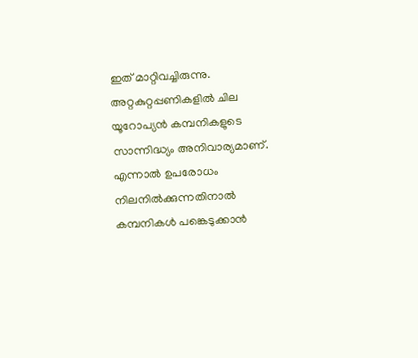ഇത് മാറ്റിവച്ചിരുന്നു. അറ്റകുറ്റപ്പണികളിൽ ചില യൂറോപ്യൻ കമ്പനികളുടെ സാന്നിദ്ധ്യം അനിവാര്യമാണ്. എന്നാൽ ഉപരോധം നിലനിൽക്കുന്നതിനാൽ കമ്പനികൾ പങ്കെടുക്കാൻ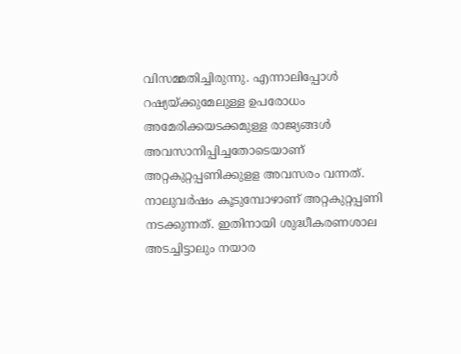വിസമ്മതിച്ചിരുന്നു. എന്നാലിപ്പോൾ റഷ്യയ്ക്കുമേലുള്ള ഉപരോധം അമേരിക്കയടക്കമുള്ള രാജ്യങ്ങൾ അവസാനിപ്പിച്ചതോടെയാണ് അറ്റകുറ്റപ്പണിക്കുളള അവസരം വന്നത്. നാലുവർഷം കൂടുമ്പോഴാണ് അറ്റകുറ്റപ്പണി നടക്കുന്നത്. ഇതിനായി ശുദ്ധീകരണശാല അടച്ചിട്ടാലും നയാര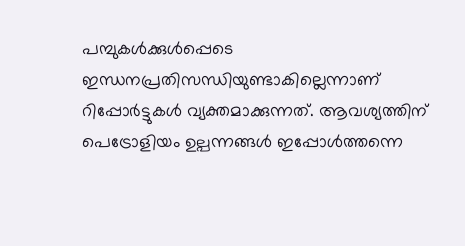പമ്പുകൾക്കുൾപ്പെടെ ഇന്ധനപ്രതിസന്ധിയുണ്ടാകില്ലെന്നാണ് റിപ്പോർട്ടുകൾ വ്യക്തമാക്കുന്നത്. ആവശ്യത്തിന് പെട്രോളിയം ഉല്പന്നങ്ങൾ ഇപ്പോൾത്തന്നെ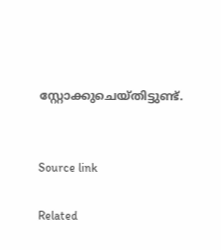സ്റ്റോക്കുചെയ്തിട്ടുണ്ട്.


Source link

Related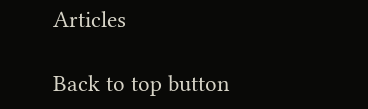Articles

Back to top button